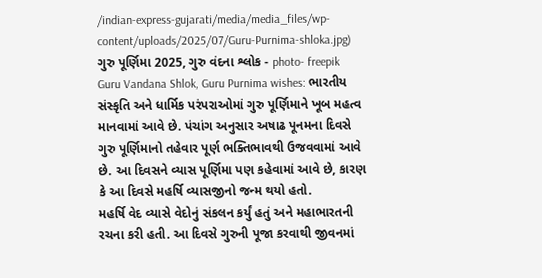/indian-express-gujarati/media/media_files/wp-content/uploads/2025/07/Guru-Purnima-shloka.jpg)
ગુરુ પૂર્ણિમા 2025, ગુરુ વંદના શ્લોક - photo- freepik
Guru Vandana Shlok, Guru Purnima wishes: ભારતીય સંસ્કૃતિ અને ધાર્મિક પરંપરાઓમાં ગુરુ પૂર્ણિમાને ખૂબ મહત્વ માનવામાં આવે છે. પંચાંગ અનુસાર અષાઢ પૂનમના દિવસે ગુરુ પૂર્ણિમાનો તહેવાર પૂર્ણ ભક્તિભાવથી ઉજવવામાં આવે છે. આ દિવસને વ્યાસ પૂર્ણિમા પણ કહેવામાં આવે છે, કારણ કે આ દિવસે મહર્ષિ વ્યાસજીનો જન્મ થયો હતો.
મહર્ષિ વેદ વ્યાસે વેદોનું સંકલન કર્યું હતું અને મહાભારતની રચના કરી હતી. આ દિવસે ગુરુની પૂજા કરવાથી જીવનમાં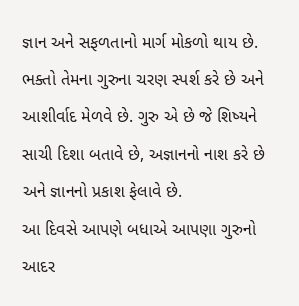જ્ઞાન અને સફળતાનો માર્ગ મોકળો થાય છે. ભક્તો તેમના ગુરુના ચરણ સ્પર્શ કરે છે અને આશીર્વાદ મેળવે છે. ગુરુ એ છે જે શિષ્યને સાચી દિશા બતાવે છે, અજ્ઞાનનો નાશ કરે છે અને જ્ઞાનનો પ્રકાશ ફેલાવે છે.
આ દિવસે આપણે બધાએ આપણા ગુરુનો આદર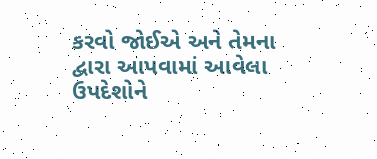કરવો જોઈએ અને તેમના દ્વારા આપવામાં આવેલા ઉપદેશોને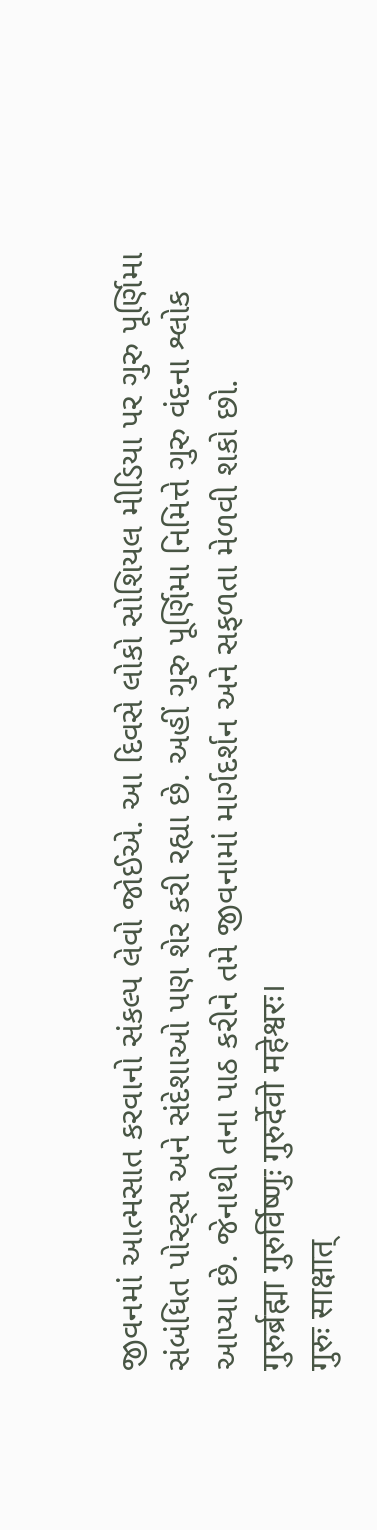જીવનમાં આત્મસાત કરવાનો સંકલ્પ લેવો જોઈએ. આ દિવસે લોકો સોશિયલ મીડિયા પર ગુરુ પૂર્ણિમા સંબંધિત પોસ્ટ્સ અને સંદેશાઓ પણ શેર કરી રહ્યા છે. અહીં ગુરુ પૂર્ણિમા નિમિત્તે ગુરુ વંદના શ્લોક આપ્યા છે. જેનાથી તના પાઠ કરીને તમે જીવનામાં માર્ગદર્શન અને સફળતા મેળવી શકો છો.
गुरुर्ब्रह्मा गुरुर्विष्णुः गुरुर्देवो महेश्वरः।
गुरुः साक्षात्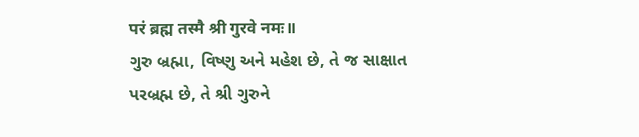परं ब्रह्म तस्मै श्री गुरवे नमः॥
ગુરુ બ્રહ્મા, વિષ્ણુ અને મહેશ છે, તે જ સાક્ષાત પરબ્રહ્મ છે, તે શ્રી ગુરુને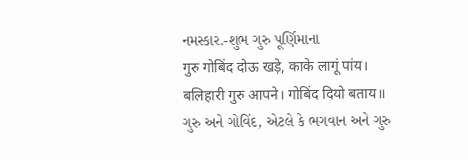નમસ્કાર.-શુભ ગુરુ પૂર્ણિમાના
गुरु गोबिंद दोऊ खड़े, काके लागूं पांय।
बलिहारी गुरु आपने। गोबिंद दियो बताय॥
ગુરુ અને ગોવિંદ, એટલે કે ભગવાન અને ગુરુ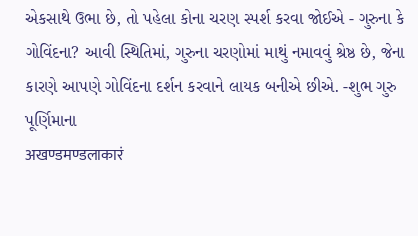એકસાથે ઉભા છે, તો પહેલા કોના ચરણ સ્પર્શ કરવા જોઈએ - ગુરુના કે ગોવિંદના? આવી સ્થિતિમાં, ગુરુના ચરણોમાં માથું નમાવવું શ્રેષ્ઠ છે, જેના કારણે આપણે ગોવિંદના દર્શન કરવાને લાયક બનીએ છીએ. -શુભ ગુરુ પૂર્ણિમાના
अखण्डमण्डलाकारं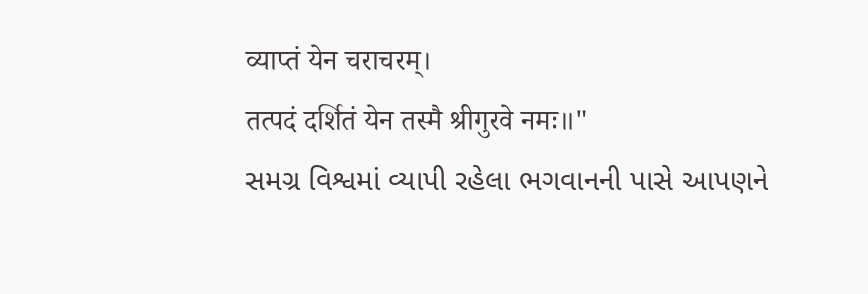व्याप्तं येन चराचरम्।
तत्पदं दर्शितं येन तस्मै श्रीगुरवे नमः॥"
સમગ્ર વિશ્વમાં વ્યાપી રહેલા ભગવાનની પાસે આપણને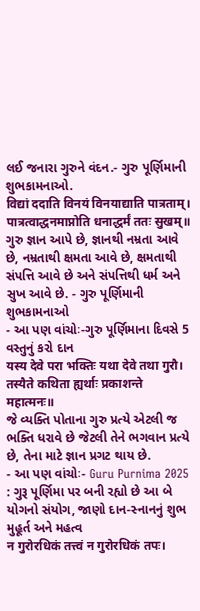લઈ જનારા ગુરુને વંદન.- ગુરુ પૂર્ણિમાની શુભકામનાઓ.
विद्यां ददाति विनयं विनयाद्याति पात्रताम्।
पात्रत्वाद्धनमाप्नोति धनाद्धर्मं ततः सुखम्॥
ગુરુ જ્ઞાન આપે છે, જ્ઞાનથી નમ્રતા આવે છે, નમ્રતાથી ક્ષમતા આવે છે, ક્ષમતાથી સંપત્તિ આવે છે અને સંપત્તિથી ધર્મ અને સુખ આવે છે. - ગુરુ પૂર્ણિમાની શુભકામનાઓ
- આ પણ વાંચોઃ-ગુરુ પૂર્ણિમાના દિવસે 5 વસ્તુનું કરો દાન
यस्य देवे परा भक्तिः यथा देवे तथा गुरौ।
तस्यैते कथिता ह्यर्थाः प्रकाशन्ते महात्मनः॥
જે વ્યક્તિ પોતાના ગુરુ પ્રત્યે એટલી જ ભક્તિ ધરાવે છે જેટલી તેને ભગવાન પ્રત્યે છે, તેના માટે જ્ઞાન પ્રગટ થાય છે.
- આ પણ વાંચોઃ- Guru Purnima 2025 : ગુરૂ પૂર્ણિમા પર બની રહ્યો છે આ બે યોગનો સંયોગ, જાણો દાન-સ્નાનનું શુભ મુહૂર્ત અને મહત્વ
न गुरोरधिकं तत्त्वं न गुरोरधिकं तपः।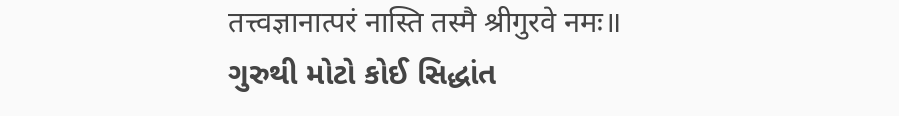तत्त्वज्ञानात्परं नास्ति तस्मै श्रीगुरवे नमः॥
ગુરુથી મોટો કોઈ સિદ્ધાંત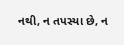નથી, ન તપસ્યા છે, ન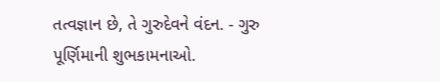તત્વજ્ઞાન છે, તે ગુરુદેવને વંદન. - ગુરુ પૂર્ણિમાની શુભકામનાઓ.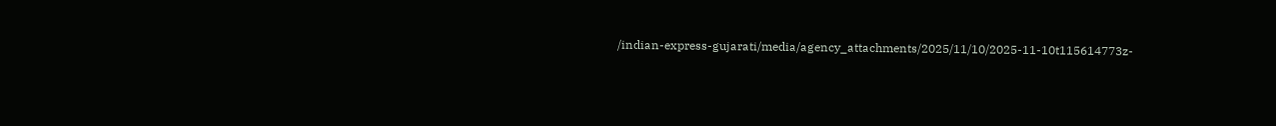/indian-express-gujarati/media/agency_attachments/2025/11/10/2025-11-10t115614773z-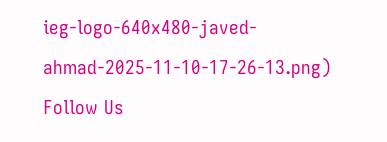ieg-logo-640x480-javed-ahmad-2025-11-10-17-26-13.png)
Follow Us